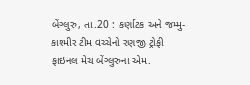બેંગ્લુરુ, તા.20 : કર્ણાટક અને જમ્મુ-કાશ્મીર ટીમ વચ્ચેનો રણજી ટ્રોફી ફાઇનલ મેચ બેંગ્લુરુના એમ.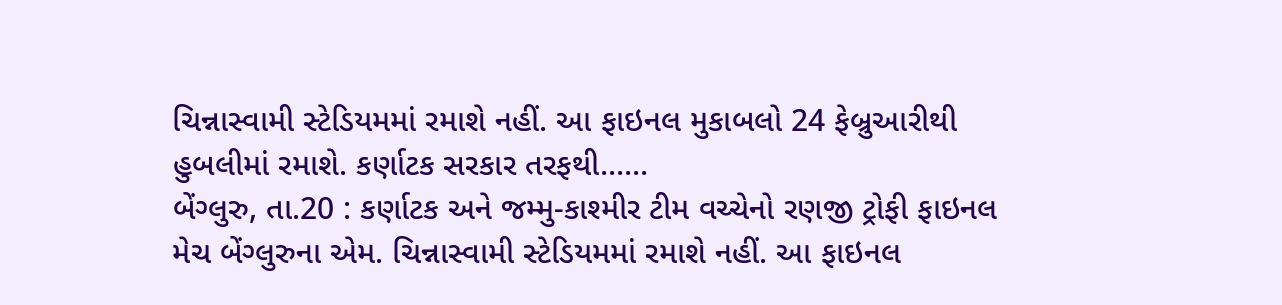ચિન્નાસ્વામી સ્ટેડિયમમાં રમાશે નહીં. આ ફાઇનલ મુકાબલો 24 ફેબ્રુઆરીથી હુબલીમાં રમાશે. કર્ણાટક સરકાર તરફથી......
બેંગ્લુરુ, તા.20 : કર્ણાટક અને જમ્મુ-કાશ્મીર ટીમ વચ્ચેનો રણજી ટ્રોફી ફાઇનલ મેચ બેંગ્લુરુના એમ. ચિન્નાસ્વામી સ્ટેડિયમમાં રમાશે નહીં. આ ફાઇનલ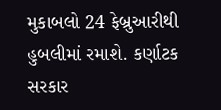મુકાબલો 24 ફેબ્રુઆરીથી હુબલીમાં રમાશે. કર્ણાટક સરકાર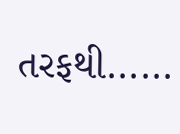તરફથી......